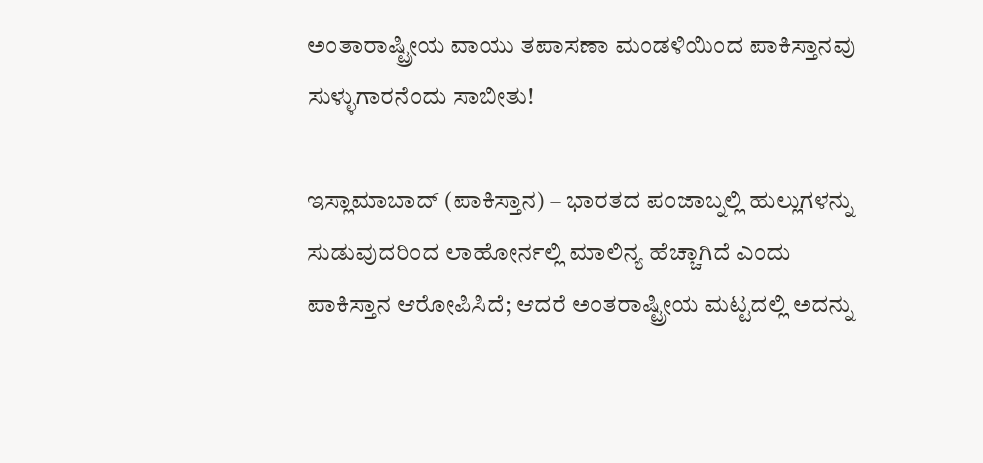ಅಂತಾರಾಷ್ಟ್ರೀಯ ವಾಯು ತಪಾಸಣಾ ಮಂಡಳಿಯಿಂದ ಪಾಕಿಸ್ತಾನವು ಸುಳ್ಳುಗಾರನೆಂದು ಸಾಬೀತು!

ಇಸ್ಲಾಮಾಬಾದ್ (ಪಾಕಿಸ್ತಾನ) – ಭಾರತದ ಪಂಜಾಬ್ನಲ್ಲಿ ಹುಲ್ಲುಗಳನ್ನು ಸುಡುವುದರಿಂದ ಲಾಹೋರ್ನಲ್ಲಿ ಮಾಲಿನ್ಯ ಹೆಚ್ಚಾಗಿದೆ ಎಂದು ಪಾಕಿಸ್ತಾನ ಆರೋಪಿಸಿದೆ; ಆದರೆ ಅಂತರಾಷ್ಟ್ರೀಯ ಮಟ್ಟದಲ್ಲಿ ಅದನ್ನು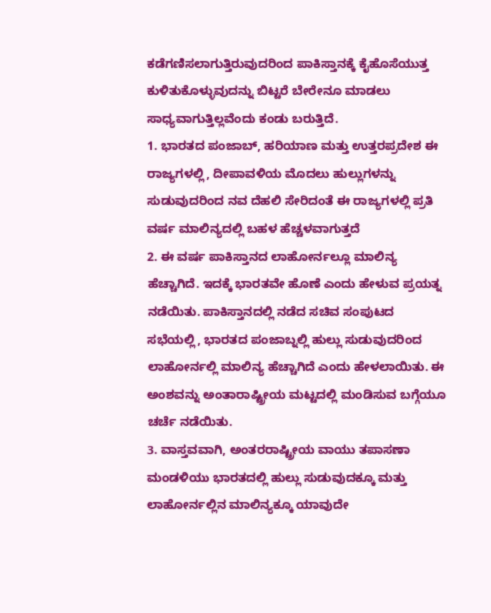ಕಡೆಗಣಿಸಲಾಗುತ್ತಿರುವುದರಿಂದ ಪಾಕಿಸ್ತಾನಕ್ಕೆ ಕೈಹೊಸೆಯುತ್ತ ಕುಳಿತುಕೊಳ್ಳುವುದನ್ನು ಬಿಟ್ಟರೆ ಬೇರೇನೂ ಮಾಡಲು ಸಾಧ್ಯವಾಗುತ್ತಿಲ್ಲವೆಂದು ಕಂಡು ಬರುತ್ತಿದೆ.
1. ಭಾರತದ ಪಂಜಾಬ್, ಹರಿಯಾಣ ಮತ್ತು ಉತ್ತರಪ್ರದೇಶ ಈ ರಾಜ್ಯಗಳಲ್ಲಿ, ದೀಪಾವಳಿಯ ಮೊದಲು ಹುಲ್ಲುಗಳನ್ನು ಸುಡುವುದರಿಂದ ನವ ದೆಹಲಿ ಸೇರಿದಂತೆ ಈ ರಾಜ್ಯಗಳಲ್ಲಿ ಪ್ರತಿ ವರ್ಷ ಮಾಲಿನ್ಯದಲ್ಲಿ ಬಹಳ ಹೆಚ್ಚಳವಾಗುತ್ತದೆ
2. ಈ ವರ್ಷ ಪಾಕಿಸ್ತಾನದ ಲಾಹೋರ್ನಲ್ಲೂ ಮಾಲಿನ್ಯ ಹೆಚ್ಚಾಗಿದೆ. ಇದಕ್ಕೆ ಭಾರತವೇ ಹೊಣೆ ಎಂದು ಹೇಳುವ ಪ್ರಯತ್ನ ನಡೆಯಿತು. ಪಾಕಿಸ್ತಾನದಲ್ಲಿ ನಡೆದ ಸಚಿವ ಸಂಪುಟದ ಸಭೆಯಲ್ಲಿ, ಭಾರತದ ಪಂಜಾಬ್ನಲ್ಲಿ ಹುಲ್ಲು ಸುಡುವುದರಿಂದ ಲಾಹೋರ್ನಲ್ಲಿ ಮಾಲಿನ್ಯ ಹೆಚ್ಚಾಗಿದೆ ಎಂದು ಹೇಳಲಾಯಿತು. ಈ ಅಂಶವನ್ನು ಅಂತಾರಾಷ್ಟ್ರೀಯ ಮಟ್ಟದಲ್ಲಿ ಮಂಡಿಸುವ ಬಗ್ಗೆಯೂ ಚರ್ಚೆ ನಡೆಯಿತು.
3. ವಾಸ್ತವವಾಗಿ, ಅಂತರರಾಷ್ಟ್ರೀಯ ವಾಯು ತಪಾಸಣಾ ಮಂಡಳಿಯು ಭಾರತದಲ್ಲಿ ಹುಲ್ಲು ಸುಡುವುದಕ್ಕೂ ಮತ್ತು ಲಾಹೋರ್ನಲ್ಲಿನ ಮಾಲಿನ್ಯಕ್ಕೂ ಯಾವುದೇ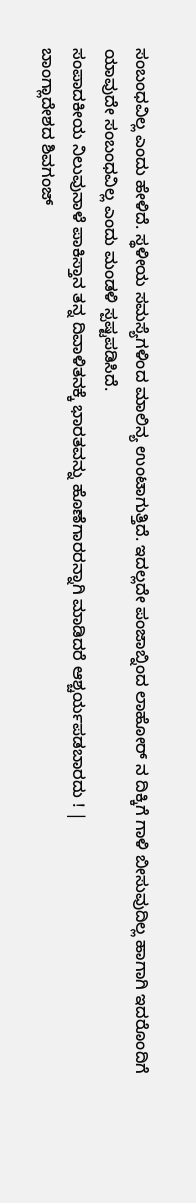ಸಂಬಂಧವಿಲ್ಲ ಎಂದು ಹೇಳಿದೆ. ಸ್ಥಳೀಯ ಸಮಸ್ಯೆಗಳಿಂದ ಮಾಲಿನ್ಯ ಉಂಟಾಗುತ್ತಿದೆ. ಇದಲ್ಲದೇ ಪಂಜಾಬ್ನಿಂದ ಲಾಹೋರ್ ನ ದಿಕ್ಕಿಗೆ ಗಾಳಿ ಬೀಸುವುದಿಲ್ಲ ಹಾಗಾಗಿ ಇದರೊಂದಿಗೆ ಯಾವುದೇ ಸಂಬಂಧವಿಲ್ಲ ಎಂದು ಮಂಡಳಿ ಸ್ಪಷ್ಟಪಡಿಸಿದೆ.
ಸಂಪಾದಕೀಯ ನಿಲುವುನಾಳೆ ಪಾಕಿಸ್ತಾನ ತನ್ನ ದಿವಾಳಿತನಕ್ಕೆ ಭಾರತವನ್ನು ಹೊಣೆಗಾರರನ್ನಾಗಿ ಮಾಡಿದರೆ ಆಶ್ಚರ್ಯಪಡಬಾರದು ! |
ಬಾಂಗ್ಲಾದೇಶದ ಶಿವಗಂಜ್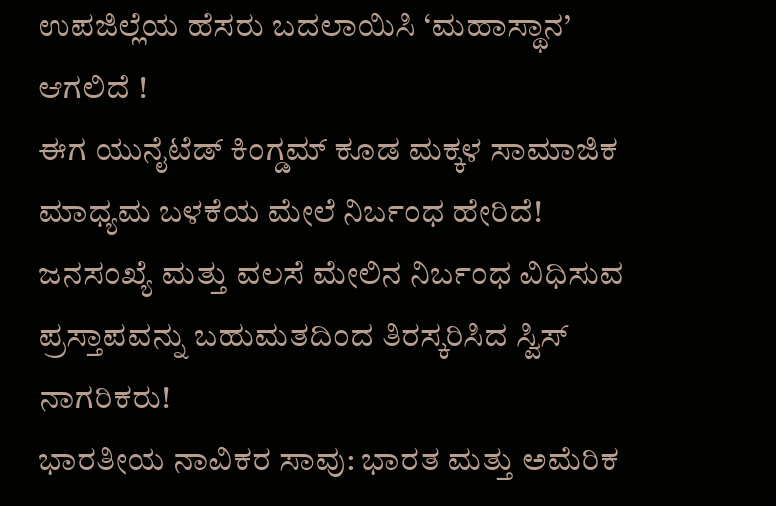ಉಪಜಿಲ್ಲೆಯ ಹೆಸರು ಬದಲಾಯಿಸಿ ‘ಮಹಾಸ್ಥಾನ’ ಆಗಲಿದೆ !
ಈಗ ಯುನೈಟೆಡ್ ಕಿಂಗ್ಡಮ್ ಕೂಡ ಮಕ್ಕಳ ಸಾಮಾಜಿಕ ಮಾಧ್ಯಮ ಬಳಕೆಯ ಮೇಲೆ ನಿರ್ಬಂಧ ಹೇರಿದೆ!
ಜನಸಂಖ್ಯೆ ಮತ್ತು ವಲಸೆ ಮೇಲಿನ ನಿರ್ಬಂಧ ವಿಧಿಸುವ ಪ್ರಸ್ತಾಪವನ್ನು ಬಹುಮತದಿಂದ ತಿರಸ್ಕರಿಸಿದ ಸ್ವಿಸ್ ನಾಗರಿಕರು!
ಭಾರತೀಯ ನಾವಿಕರ ಸಾವು: ಭಾರತ ಮತ್ತು ಅಮೆರಿಕ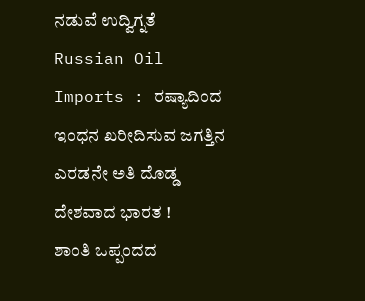ನಡುವೆ ಉದ್ವಿಗ್ನತೆ
Russian Oil Imports : ರಷ್ಯಾದಿಂದ ಇಂಧನ ಖರೀದಿಸುವ ಜಗತ್ತಿನ ಎರಡನೇ ಅತಿ ದೊಡ್ಡ ದೇಶವಾದ ಭಾರತ !
ಶಾಂತಿ ಒಪ್ಪಂದದ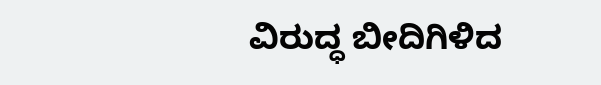ವಿರುದ್ಧ ಬೀದಿಗಿಳಿದ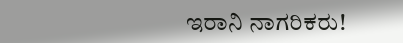ಇರಾನಿ ನಾಗರಿಕರು!